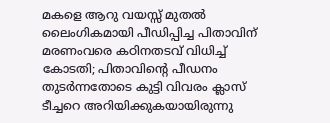മകളെ ആറു വയസ്സ് മുതൽ ലൈംഗികമായി പീഡിപ്പിച്ച പിതാവിന് മരണംവരെ കഠിനതടവ് വിധിച്ച് കോടതി; പിതാവിൻ്റെ പീഡനം തുടർന്നതോടെ കുട്ടി വിവരം ക്ലാസ് ടീച്ചറെ അറിയിക്കുകയായിരുന്നു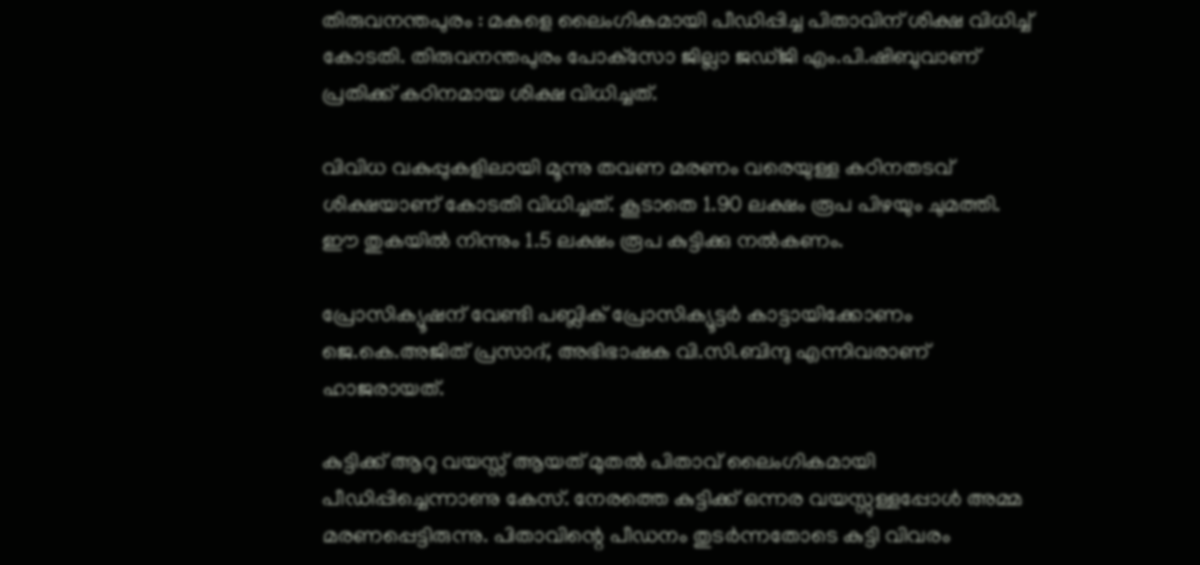തിരുവനന്തപുരം : മകളെ ലൈംഗികമായി പീഡിപ്പിച്ച പിതാവിന് ശിക്ഷ വിധിച്ച് കോടതി. തിരുവനന്തപുരം പോക്‌സോ ജില്ലാ ജഡ്ജി എം.പി.ഷിബുവാണ് പ്രതിക്ക് കഠിനമായ ശിക്ഷ വിധിച്ചത്.

വിവിധ വകുപ്പുകളിലായി മൂന്നു തവണ മരണം വരെയുള്ള കഠിനതടവ് ശിക്ഷയാണ് കോടതി വിധിച്ചത്. കൂടാതെ 1.90 ലക്ഷം രൂപ പിഴയും ചുമത്തി. ഈ തുകയിൽ നിന്നും 1.5 ലക്ഷം രൂപ കുട്ടിക്കു നല്‍കണം.

പ്രോസിക്യൂഷന് വേണ്ടി പബ്ലിക് പ്രോസിക്യൂട്ടര്‍ കാട്ടായിക്കോണം ജെ.കെ.അജിത് പ്രസാദ്, അഭിഭാഷക വി.സി.ബിന്ദു എന്നിവരാണ് ഹാജരായത്.

കുട്ടിക്ക് ആറു വയസ്സ് ആയത് മുതൽ പിതാവ് ലൈംഗികമായി പീഡിപ്പിച്ചെന്നാണു കേസ്. നേരത്തെ കുട്ടിക്ക് ഒന്നര വയസ്സുള്ളപ്പോള്‍ അമ്മ മരണപ്പെട്ടിരുന്നു. പിതാവിന്റെ പീഡനം തുടർന്നതോടെ കുട്ടി വിവരം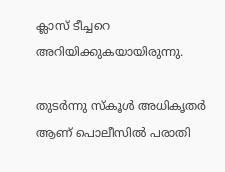ക്ലാസ് ടീച്ചറെ അറിയിക്കുകയായിരുന്നു.

തുടർന്നു സ്കൂൾ അധികൃതർ ആണ് പൊലീസിൽ പരാതി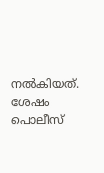നൽകിയത്. ശേഷം പൊലീസ്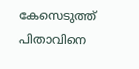കേസെടുത്ത് പിതാവിനെ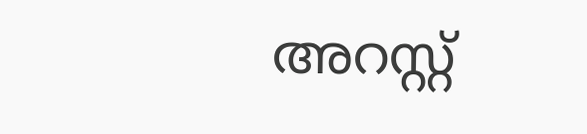അറസ്റ്റ്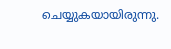ചെയ്യുകയായിരുന്നു.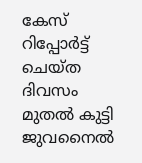കേസ് റിപ്പോര്‍ട്ട് ചെയ്ത ദിവസം മുതല്‍ കുട്ടി ജുവനൈല്‍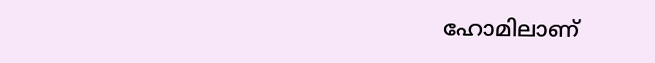ഹോമിലാണ്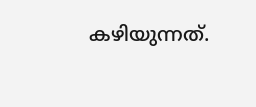കഴിയുന്നത്.